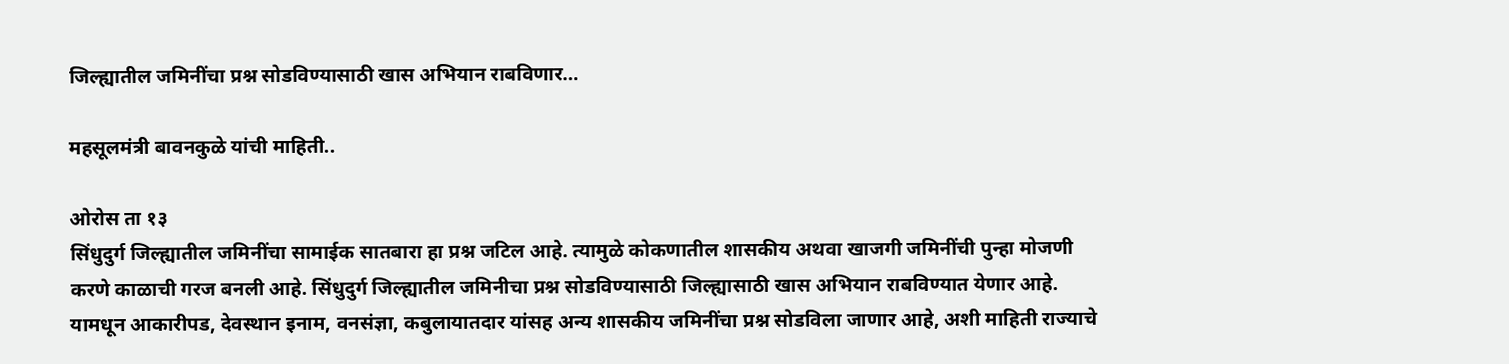जिल्ह्यातील जमिनींचा प्रश्न सोडविण्यासाठी खास अभियान राबविणार…

महसूलमंत्री बावनकुळे यांची माहिती..

ओरोस ता १३
सिंधुदुर्ग जिल्ह्यातील जमिनींचा सामाईक सातबारा हा प्रश्न जटिल आहे. त्यामुळे कोकणातील शासकीय अथवा खाजगी जमिनींची पुन्हा मोजणी करणे काळाची गरज बनली आहे. सिंधुदुर्ग जिल्ह्यातील जमिनीचा प्रश्न सोडविण्यासाठी जिल्ह्यासाठी खास अभियान राबविण्यात येणार आहे. यामधून आकारीपड, देवस्थान इनाम, वनसंज्ञा, कबुलायातदार यांसह अन्य शासकीय जमिनींचा प्रश्न सोडविला जाणार आहे, अशी माहिती राज्याचे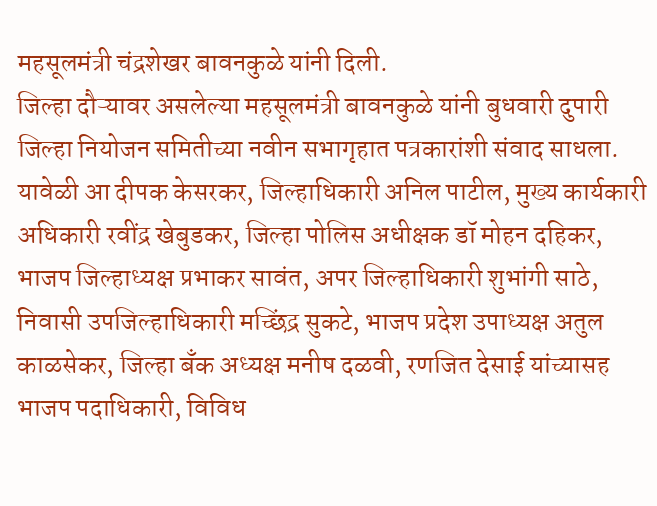महसूलमंत्री चंद्रशेखर बावनकुळे यांनी दिली.
जिल्हा दौऱ्यावर असलेल्या महसूलमंत्री बावनकुळे यांनी बुधवारी दुपारी जिल्हा नियोजन समितीच्या नवीन सभागृहात पत्रकारांशी संवाद साधला. यावेळी आ दीपक केसरकर, जिल्हाधिकारी अनिल पाटील, मुख्य कार्यकारी अधिकारी रवींद्र खेबुडकर, जिल्हा पोलिस अधीक्षक डॉ मोहन दहिकर, भाजप जिल्हाध्यक्ष प्रभाकर सावंत, अपर जिल्हाधिकारी शुभांगी साठे, निवासी उपजिल्हाधिकारी मच्छिंद्र सुकटे, भाजप प्रदेश उपाध्यक्ष अतुल काळसेकर, जिल्हा बँक अध्यक्ष मनीष दळवी, रणजित देसाई यांच्यासह भाजप पदाधिकारी, विविध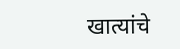खात्यांचे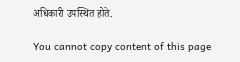अधिकारी उपस्थित होते.

You cannot copy content of this page